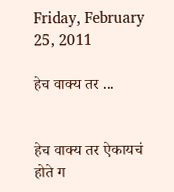Friday, February 25, 2011

हेच वाक्य तर ...


हेच वाक्य तर ऐकायचं होते ग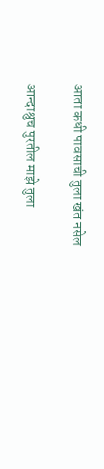आता कधी पावसाची तुला खंत नसेल

आन्दाश्रुच पुरतील माझे तुला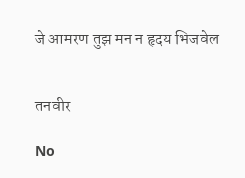जे आमरण तुझ मन न हृदय भिजवेल


तनवीर

No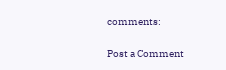comments:

Post a Comment